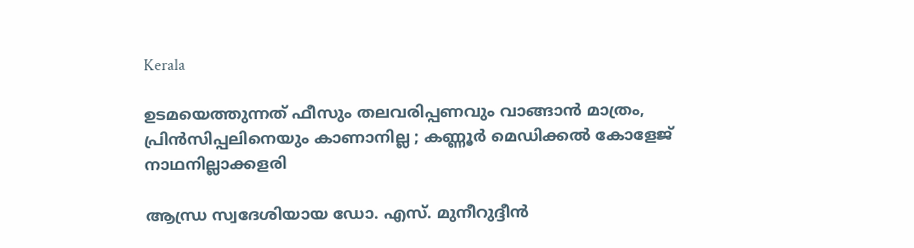Kerala

ഉടമയെത്തുന്നത് ഫീസും തലവരിപ്പണവും വാങ്ങാൻ മാത്രം, പ്രിൻസിപ്പലിനെയും കാണാനില്ല ; കണ്ണൂർ മെഡിക്കൽ കോളേജ് നാഥനില്ലാക്കളരി

ആന്ധ്ര സ്വദേശിയായ ഡോ. എസ്. മുനീറുദ്ദീന്‍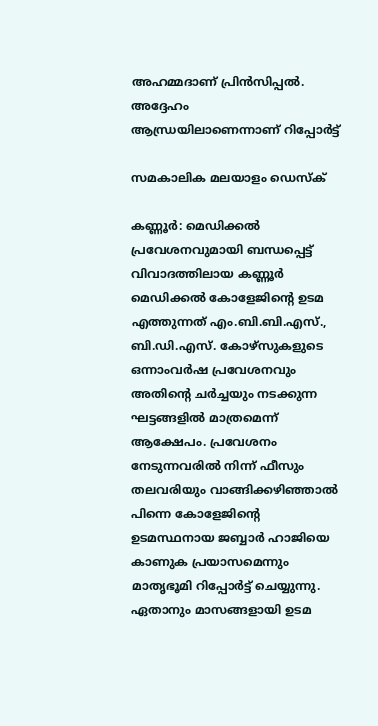അഹമ്മദാണ് പ്രിന്‍സിപ്പല്‍. അദ്ദേഹം ആന്ധ്രയിലാണെന്നാണ് റിപ്പോർട്ട്

സമകാലിക മലയാളം ഡെസ്ക്

കണ്ണൂര്‍: മെഡിക്കല്‍ പ്രവേശനവുമായി ബന്ധപ്പെട്ട് വിവാദത്തിലായ കണ്ണൂര്‍ മെഡിക്കല്‍ കോളേജിന്റെ ഉടമ എത്തുന്നത് എം.ബി.ബി.എസ്., ബി.ഡി.എസ്. കോഴ്‌സുകളുടെ ഒന്നാംവര്‍ഷ പ്രവേശനവും അതിന്റെ ചര്‍ച്ചയും നടക്കുന്ന ഘട്ടങ്ങളില്‍ മാത്രമെന്ന് ആക്ഷേപം. പ്രവേശനം നേടുന്നവരിൽ നിന്ന് ഫീസും തലവരിയും വാങ്ങിക്കഴിഞ്ഞാൽ പിന്നെ കോളേജിന്റെ ഉടമസ്ഥനായ ജബ്ബാര്‍ ഹാജിയെ കാണുക പ്രയാസമെന്നും മാതൃഭൂമി റിപ്പോർട്ട് ചെയ്യുന്നു. ഏതാനും മാസങ്ങളായി ഉടമ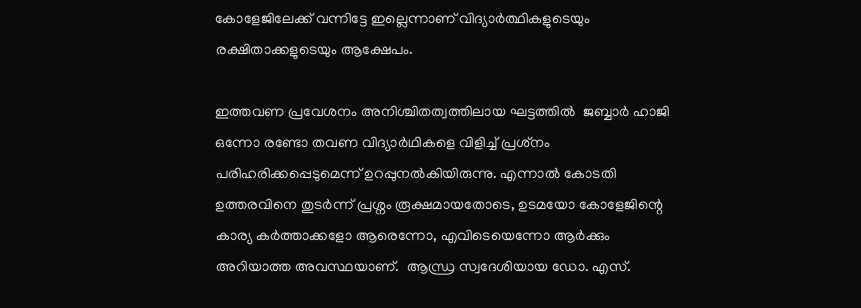കോളേജിലേക്ക് വന്നിട്ടേ ഇല്ലെന്നാണ് വിദ്യാർത്ഥികളുടെയും രക്ഷിതാക്കളുടെയും ആക്ഷേപം.

ഇത്തവണ പ്രവേശനം അനിശ്ചിതത്വത്തിലായ ഘട്ടത്തില്‍  ജബ്ബാര്‍ ഹാജി ഒന്നോ രണ്ടോ തവണ വിദ്യാര്‍ഥികളെ വിളിച്ച് പ്രശ്‌നം പരിഹരിക്കപ്പെടുമെന്ന് ഉറപ്പുനല്‍കിയിരുന്നു. എന്നാൽ കോടതി ഉത്തരവിനെ തുടർന്ന് പ്രശ്നം രൂക്ഷമായതോടെ, ഉടമയോ കോളേജിന്റെ കാര്യ കര്‍ത്താക്കളോ ആരെന്നോ, എവിടെയെന്നോ ആർക്കും അറിയാത്ത അവസ്ഥയാണ്.  ആന്ധ്ര സ്വദേശിയായ ഡോ. എസ്.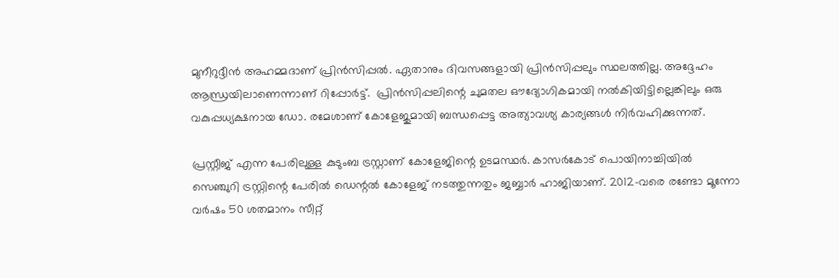മുനീറുദ്ദീന്‍ അഹമ്മദാണ് പ്രിന്‍സിപ്പല്‍. ഏതാനും ദിവസങ്ങളായി പ്രിന്‍സിപ്പലും സ്ഥലത്തില്ല. അദ്ദേഹം ആന്ധ്രയിലാണെന്നാണ് റിപ്പോർട്ട്.  പ്രിന്‍സിപ്പലിന്റെ ചുമതല ഔദ്യോഗികമായി നല്‍കിയിട്ടില്ലെങ്കിലും ഒരു വകുപ്പധ്യക്ഷനായ ഡോ. രമേശാണ് കോളേജുമായി ബന്ധപ്പെട്ട അത്യാവശ്യ കാര്യങ്ങള്‍ നിര്‍വഹിക്കുന്നത്.

പ്രസ്റ്റീജ് എന്ന പേരിലുള്ള കുടുംബ ട്രസ്റ്റാണ് കോളേജിന്റെ ഉടമസ്ഥര്‍. കാസര്‍കോട് പൊയിനാച്ചിയില്‍ സെഞ്ചുറി ട്രസ്റ്റിന്റെ പേരില്‍ ഡെന്റല്‍ കോളേജ് നടത്തുന്നതും ജബ്ബാര്‍ ഹാജിയാണ്. 2012-വരെ രണ്ടോ മൂന്നോ വര്‍ഷം 50 ശതമാനം സീറ്റ്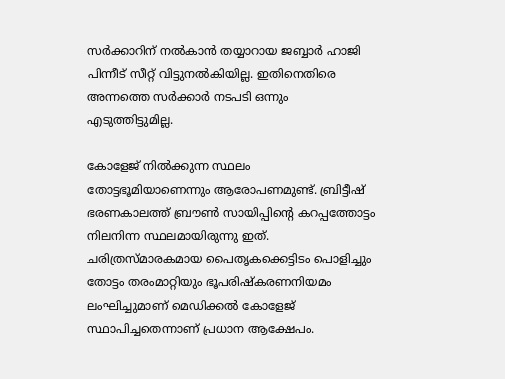സര്‍ക്കാറിന് നല്‍കാന്‍ തയ്യാറായ ജബ്ബാര്‍ ഹാജി പിന്നീട് സീറ്റ് വിട്ടുനല്‍കിയില്ല. ഇതിനെതിരെ അന്നത്തെ സര്‍ക്കാർ നടപടി ഒന്നും എടുത്തിട്ടുമില്ല.

കോളേജ് നില്‍ക്കുന്ന സ്ഥലം തോട്ടഭൂമിയാണെന്നും ആരോപണമുണ്ട്. ബ്രിട്ടീഷ് ഭരണകാലത്ത് ബ്രൗണ്‍ സായിപ്പിന്റെ കറപ്പത്തോട്ടം നിലനിന്ന സ്ഥലമായിരുന്നു ഇത്. ചരിത്രസ്മാരകമായ പൈതൃകക്കെട്ടിടം പൊളിച്ചും തോട്ടം തരംമാറ്റിയും ഭൂപരിഷ്‌കരണനിയമം ലംഘിച്ചുമാണ് മെഡിക്കല്‍ കോളേജ് സ്ഥാപിച്ചതെന്നാണ് പ്രധാന ആക്ഷേപം.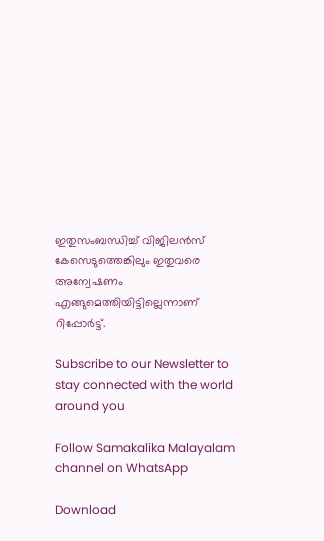ഇതുസംബന്ധിച്ച് വിജിലന്‍സ് കേസെടുത്തെങ്കിലും ഇതുവരെ അന്വേഷണം എങ്ങുമെത്തിയിട്ടില്ലെന്നാണ് റിപ്പോർട്ട്.

Subscribe to our Newsletter to stay connected with the world around you

Follow Samakalika Malayalam channel on WhatsApp

Download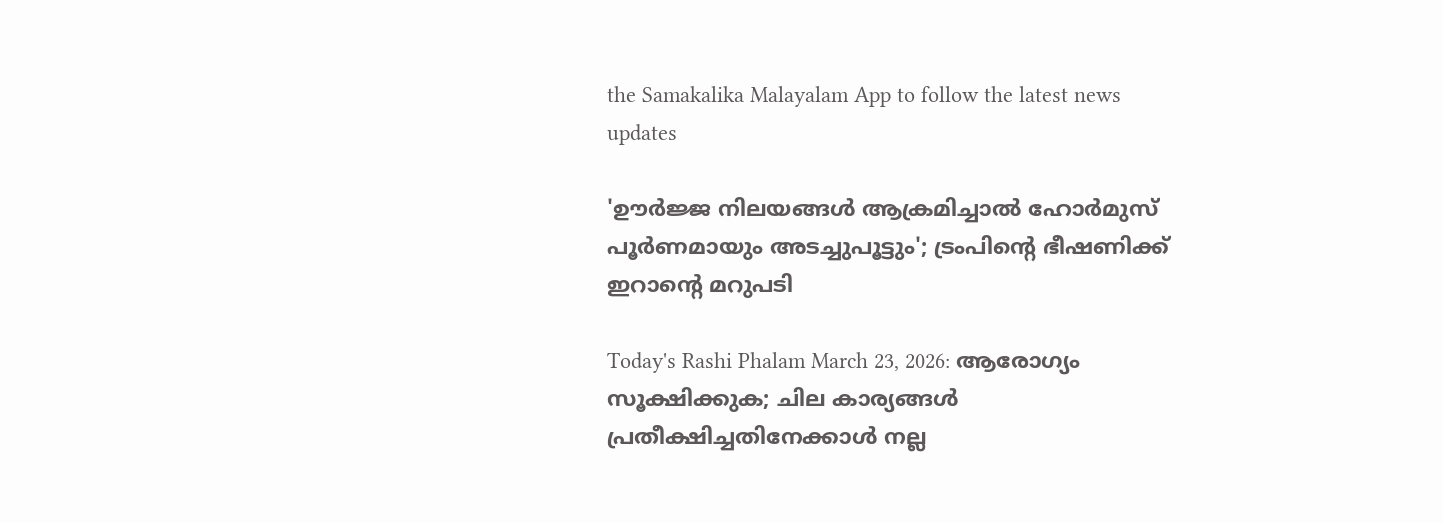the Samakalika Malayalam App to follow the latest news updates

'ഊർജ്ജ നിലയങ്ങൾ ആക്രമിച്ചാൽ ഹോർമുസ് പൂർണമായും അടച്ചുപൂട്ടും'; ട്രംപിന്റെ ഭീഷണിക്ക് ഇറാന്റെ മറുപടി

Today's Rashi Phalam March 23, 2026: ആരോഗ്യം സൂക്ഷിക്കുക; ചില കാര്യങ്ങൾ പ്രതീക്ഷിച്ചതിനേക്കാൾ നല്ല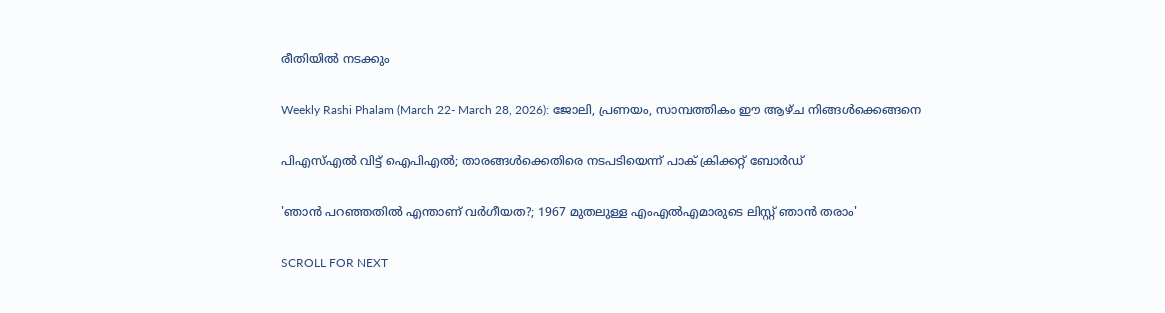രീതിയിൽ നടക്കും

Weekly Rashi Phalam (March 22- March 28, 2026): ജോലി, പ്രണയം, സാമ്പത്തികം ഈ ആഴ്ച നിങ്ങള്‍ക്കെങ്ങനെ

പിഎസ്എല്‍ വിട്ട് ഐപിഎല്‍; താരങ്ങള്‍ക്കെതിരെ നടപടിയെന്ന് പാക് ക്രിക്കറ്റ് ബോര്‍ഡ്

'ഞാന്‍ പറഞ്ഞതില്‍ എന്താണ് വര്‍ഗീയത?; 1967 മുതലുള്ള എംഎല്‍എമാരുടെ ലിസ്റ്റ് ഞാന്‍ തരാം'

SCROLL FOR NEXT